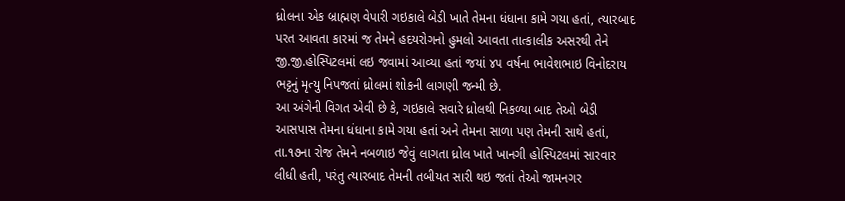ધ્રોલના એક બ્રાહ્મણ વેપારી ગઇકાલે બેડી ખાતે તેમના ધંધાના કામે ગયા હતાં, ત્યારબાદ પરત આવતા કારમાં જ તેમને હદયરોગનો હુમલો આવતા તાત્કાલીક અસરથી તેને જી.જી.હોસ્પિટલમાં લઇ જવામાં આવ્યા હતાં જયાં ૪૫ વર્ષના ભાવેશભાઇ વિનોદરાય ભટ્ટનું મૃત્યુ નિપજતાં ધ્રોલમાં શોકની લાગણી જન્મી છે.
આ અંગેની વિગત એવી છે કે, ગઇકાલે સવારે ધ્રોલથી નિકળ્યા બાદ તેઓ બેડી આસપાસ તેમના ધંધાના કામે ગયા હતાં અને તેમના સાળા પણ તેમની સાથે હતાં, તા.૧૭ના રોજ તેમને નબળાઇ જેવું લાગતા ધ્રોલ ખાતે ખાનગી હોસ્પિટલમાં સારવાર લીધી હતી, પરંતુ ત્યારબાદ તેમની તબીયત સારી થઇ જતાં તેઓ જામનગર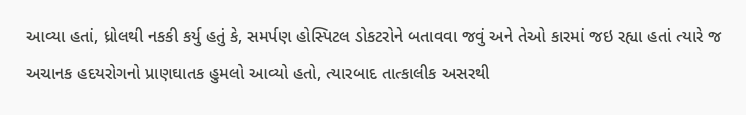આવ્યા હતાં, ધ્રોલથી નકકી કર્યુ હતું કે, સમર્પણ હોસ્પિટલ ડોકટરોને બતાવવા જવું અને તેઓ કારમાં જઇ રહ્યા હતાં ત્યારે જ અચાનક હદયરોગનો પ્રાણઘાતક હુમલો આવ્યો હતો, ત્યારબાદ તાત્કાલીક અસરથી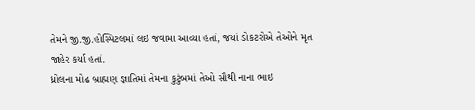તેમને જી.જી.હોસ્પિટલમાં લઇ જવામા આવ્યા હતાં, જયાં ડોકટરોએ તેઓને મૃત જાહેર કર્યા હતાં.
ધ્રોલના મોઢ બ્રાહ્મણ જ્ઞાતિમાં તેમના કુટુંબમાં તેઓ સૌથી નાના ભાઇ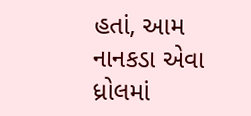હતાં, આમ નાનકડા એવા ધ્રોલમાં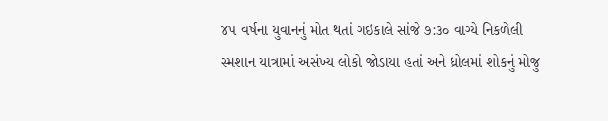૪૫ વર્ષના યુવાનનું મોત થતાં ગઇકાલે સાંજે ૭:૩૦ વાગ્યે નિકળેલી સ્મશાન યાત્રામાં અસંખ્ય લોકો જોડાયા હતાં અને ધ્રોલમાં શોકનું મોજુ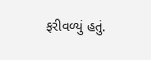ફરીવળ્યું હતું.